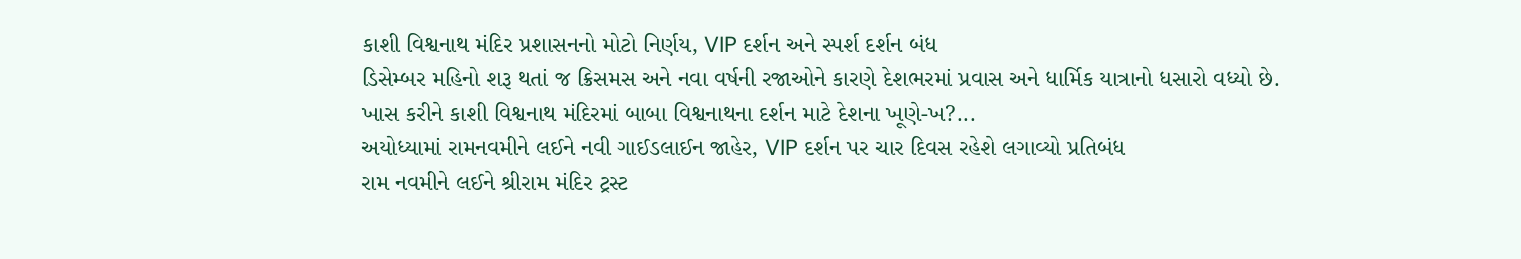કાશી વિશ્વનાથ મંદિર પ્રશાસનનો મોટો નિર્ણય, VIP દર્શન અને સ્પર્શ દર્શન બંધ
ડિસેમ્બર મહિનો શરૂ થતાં જ ક્રિસમસ અને નવા વર્ષની રજાઓને કારણે દેશભરમાં પ્રવાસ અને ધાર્મિક યાત્રાનો ધસારો વધ્યો છે. ખાસ કરીને કાશી વિશ્વનાથ મંદિરમાં બાબા વિશ્વનાથના દર્શન માટે દેશના ખૂણે-ખ?...
અયોધ્યામાં રામનવમીને લઈને નવી ગાઈડલાઈન જાહેર, VIP દર્શન પર ચાર દિવસ રહેશે લગાવ્યો પ્રતિબંધ
રામ નવમીને લઈને શ્રીરામ મંદિર ટ્રસ્ટ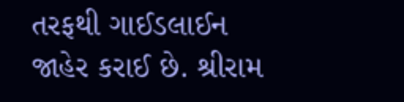તરફથી ગાઈડલાઈન જાહેર કરાઈ છે. શ્રીરામ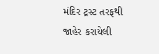મંદિર ટ્રસ્ટ તરફથી જાહેર કરાયેલી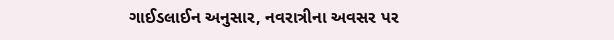ગાઈડલાઈન અનુસાર, નવરાત્રીના અવસર પર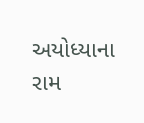અયોધ્યાના રામ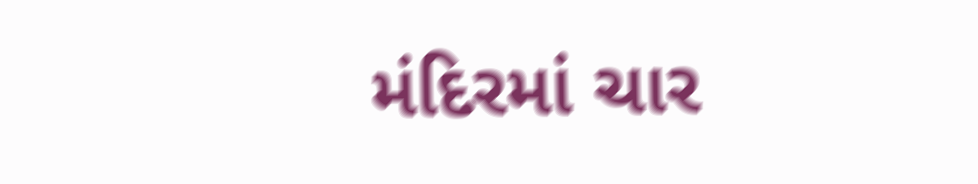મંદિરમાં ચાર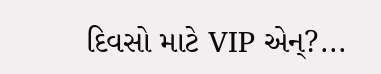દિવસો માટે VIP એન્?...